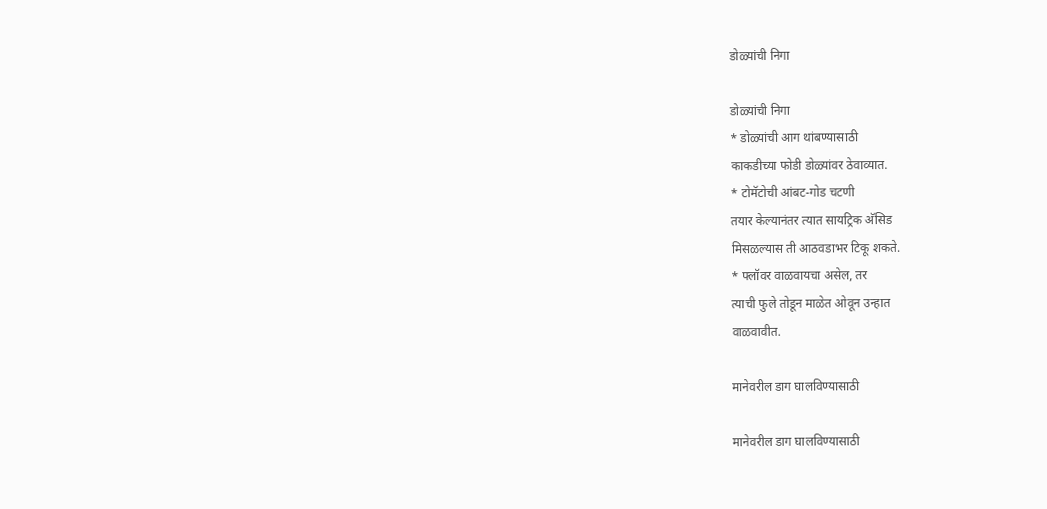डोळ्यांची निगा

डोळ्यांची निगा
* डोळ्यांची आग थांबण्यासाठी
काकडीच्या फोडी डोळ्यांवर ठेवाव्यात.
* टोमॅटोची आंबट-गोड चटणी
तयार केल्यानंतर त्यात सायट्रिक अ‍ॅसिड
मिसळल्यास ती आठवडाभर टिकू शकते.
* फ्लॉवर वाळवायचा असेल, तर
त्याची फुले तोडून माळेत ओवून उन्हात
वाळवावीत.

मानेवरील डाग घालविण्यासाठी

मानेवरील डाग घालविण्यासाठी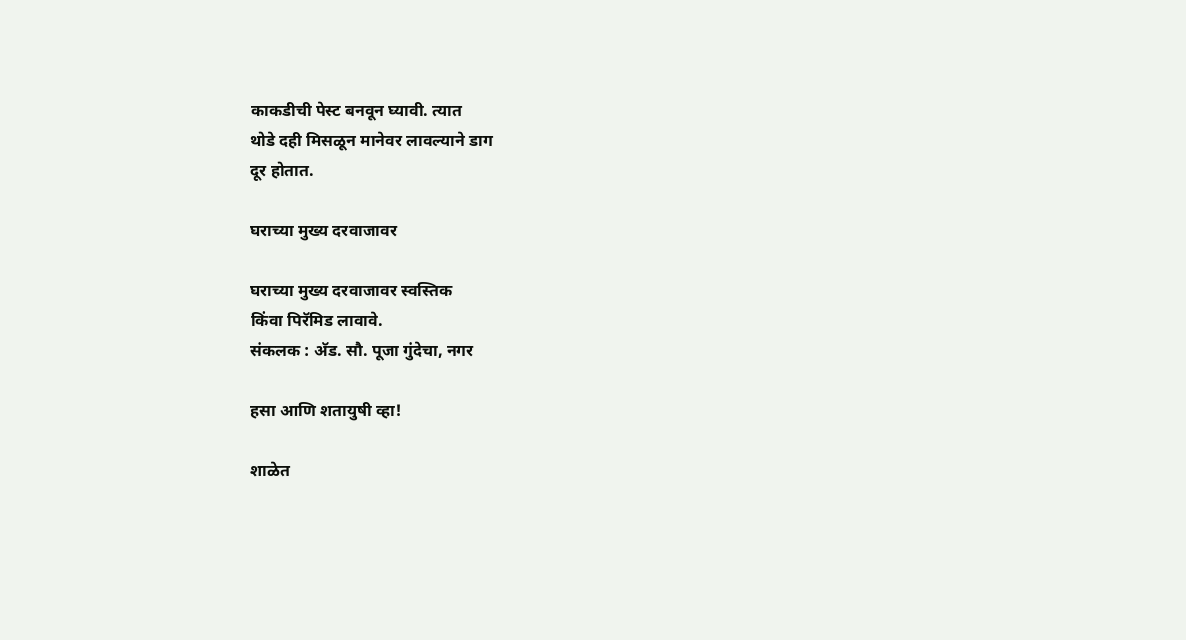काकडीची पेस्ट बनवून घ्यावी. त्यात
थोडे दही मिसळून मानेवर लावल्याने डाग
दूर होतात.

घराच्या मुख्य दरवाजावर

घराच्या मुख्य दरवाजावर स्वस्तिक
किंवा पिरॅमिड लावावे.
संकलक : अ‍ॅड. सौ. पूजा गुंदेचा, नगर

हसा आणि शतायुषी व्हा!

शाळेत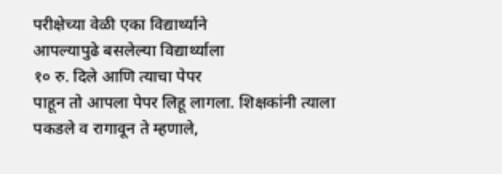परीक्षेच्या वेळी एका विद्यार्थ्याने
आपल्यापुढे बसलेल्या विद्यार्थ्याला
१० रु. दिले आणि त्याचा पेपर
पाहून तो आपला पेपर लिहू लागला. शिक्षकांनी त्याला
पकडले व रागावून ते म्हणाले,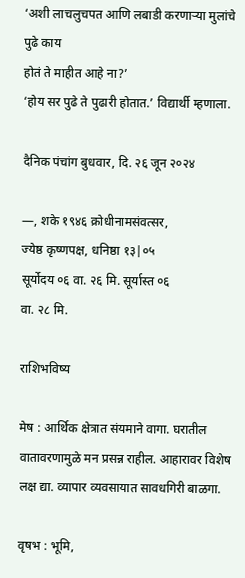‘अशी लाचलुचपत आणि लबाडी करणार्‍या मुलांचे पुढे काय
होतं ते माहीत आहे ना?’
‘होय सर पुढे ते पुढारी होतात.’ विद्यार्थी म्हणाला.

दैनिक पंचांग बुधवार, दि. २६ जून २०२४

—, शके १९४६ क्रोधीनामसंवत्सर,
ज्येष्ठ कृष्णपक्ष, धनिष्ठा १३|०५
सूर्योदय ०६ वा. २६ मि. सूर्यास्त ०६
वा. २८ मि.

राशिभविष्य

मेष : आर्थिक क्षेत्रात संयमाने वागा. घरातील वातावरणामुळे मन प्रसन्न राहील. आहारावर विशेष लक्ष द्या. व्यापार व्यवसायात सावधगिरी बाळगा.

वृषभ : भूमि,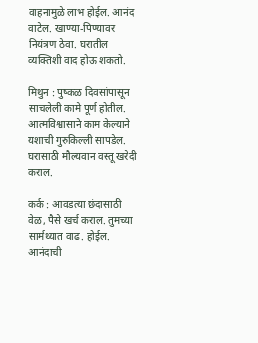वाहनामुळे लाभ होईल. आनंद वाटेल. खाण्या-पिण्यावर नियंत्रण ठेवा. घरातील व्यक्तिशी वाद होऊ शकतो.

मिथुन : पुष्कळ दिवसांपासून साचलेली कामे पूर्ण होतील. आत्मविश्वासाने काम केल्याने यशाची गुरुकिल्ली सापडेल. घरासाठी मौल्यवान वस्तू खरेदी कराल.

कर्क : आवडत्या छंदासाठी वेळ, पैसे खर्च कराल. तुमच्या सार्मथ्यात वाढ. होईल. आनंदाची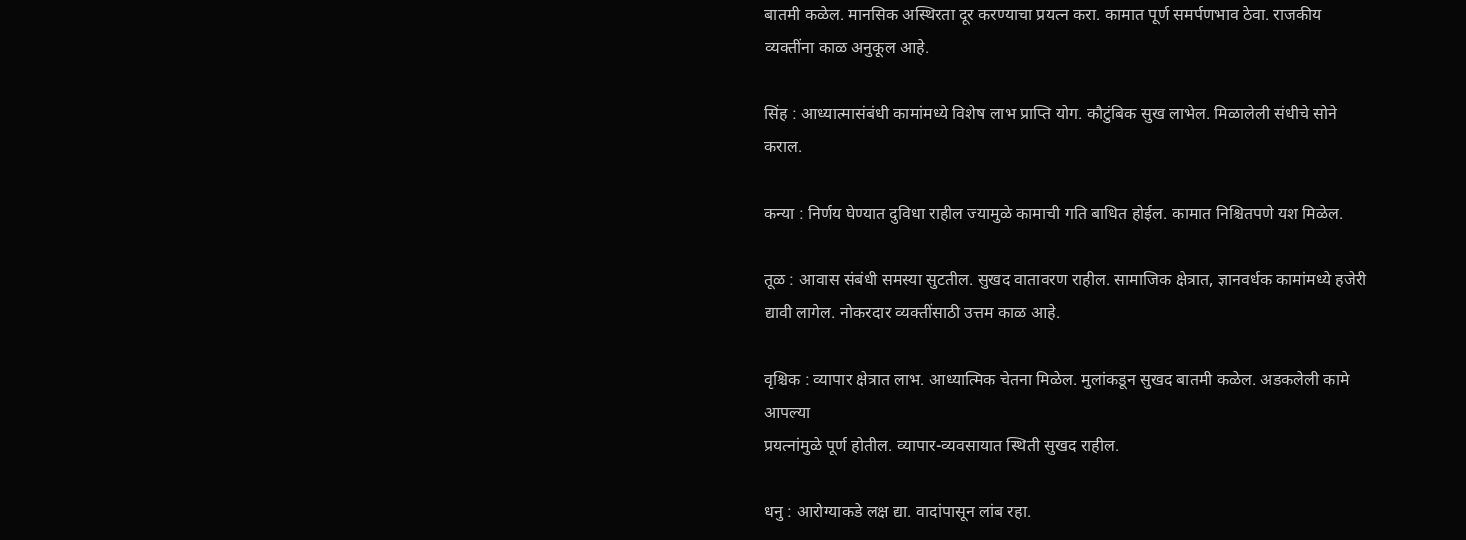बातमी कळेल. मानसिक अस्थिरता दूर करण्याचा प्रयत्न करा. कामात पूर्ण समर्पणभाव ठेवा. राजकीय व्यक्तींना काळ अनुकूल आहे.

सिंह : आध्यात्मासंबंधी कामांमध्ये विशेष लाभ प्राप्ति योग. कौटुंबिक सुख लाभेल. मिळालेली संधीचे सोने कराल.

कन्या : निर्णय घेण्यात दुविधा राहील ज्यामुळे कामाची गति बाधित होईल. कामात निश्चितपणे यश मिळेल.

तूळ : आवास संबंधी समस्या सुटतील. सुखद वातावरण राहील. सामाजिक क्षेत्रात, ज्ञानवर्धक कामांमध्ये हजेरी द्यावी लागेल. नोकरदार व्यक्तींसाठी उत्तम काळ आहे.

वृश्चिक : व्यापार क्षेत्रात लाभ. आध्यात्मिक चेतना मिळेल. मुलांकडून सुखद बातमी कळेल. अडकलेली कामे आपल्या
प्रयत्नांमुळे पूर्ण होतील. व्यापार-व्यवसायात स्थिती सुखद राहील.

धनु : आरोग्याकडे लक्ष द्या. वादांपासून लांब रहा.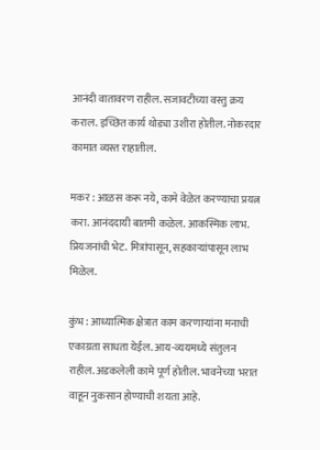आनंदी वातावरण राहील. सजावटीच्या वस्तु क्रय कराल. इच्छित कार्य थोड्या उशीरा होतील. नोकरदार कामात व्यस्त राहातील.

मकर : आळस करू नये, कामे वेळेत करण्याचा प्रयत्न करा. आनंददायी बातमी कळेल. आकस्मिक लाभ. प्रियजनांची भेट. मित्रांपासून, सहकार्‍यांपासून लाभ मिळेल.

कुंभ : आध्यात्मिक क्षेत्रात काम करणार्‍यांना मनाची एकाग्रता साधता येईल. आय-व्ययमध्ये संतुलन राहील. अडकलेली कामे पूर्ण होतील. भावनेच्या भरात वाहून नुकसान होण्याची शयता आहे.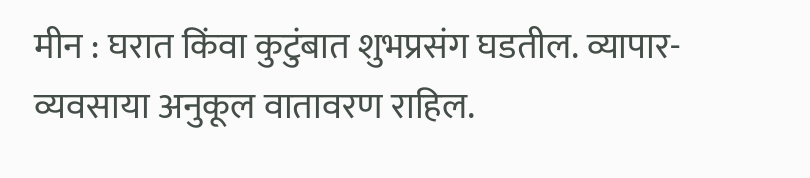मीन : घरात किंवा कुटुंबात शुभप्रसंग घडतील. व्यापार-व्यवसाया अनुकूल वातावरण राहिल.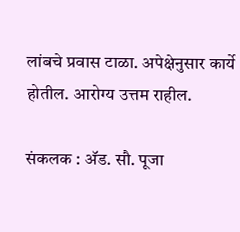लांबचे प्रवास टाळा. अपेक्षेनुसार कार्ये होतील. आरोग्य उत्तम राहील.

संकलक : अ‍ॅड. सौ. पूजा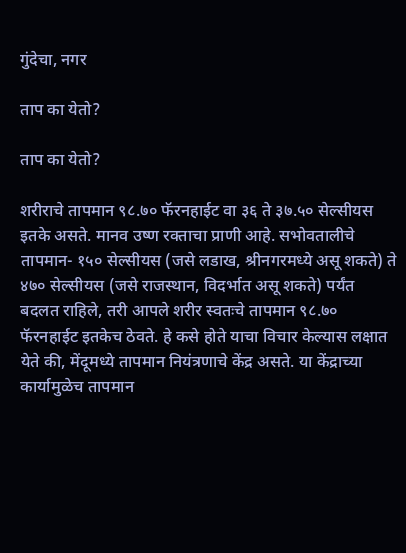गुंदेचा, नगर

ताप का येतो?

ताप का येतो?

शरीराचे तापमान ९८.७० फॅरनहाईट वा ३६ ते ३७.५० सेल्सीयस इतके असते. मानव उष्ण रक्ताचा प्राणी आहे. सभोवतालीचे तापमान- १५० सेल्सीयस (जसे लडाख, श्रीनगरमध्ये असू शकते) ते ४७० सेल्सीयस (जसे राजस्थान, विदर्भात असू शकते) पर्यंत बदलत राहिले, तरी आपले शरीर स्वतःचे तापमान ९८.७० फॅरनहाईट इतकेच ठेवते. हे कसे होते याचा विचार केल्यास लक्षात येते की, मेंदूमध्ये तापमान नियंत्रणाचे केंद्र असते. या केंद्राच्या कार्यामुळेच तापमान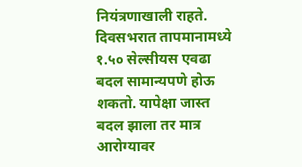नियंत्रणाखाली राहते. दिवसभरात तापमानामध्ये १.५० सेल्सीयस एवढा बदल सामान्यपणे होऊ शकतो. यापेक्षा जास्त बदल झाला तर मात्र आरोग्यावर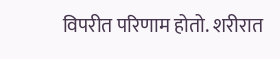विपरीत परिणाम होतो. शरीरात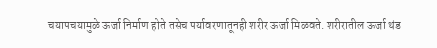चयापचयामुळे ऊर्जा निर्माण होते तसेच पर्यावरणातूनही शरीर ऊर्जा मिळवते. शरीरातील ऊर्जा थंड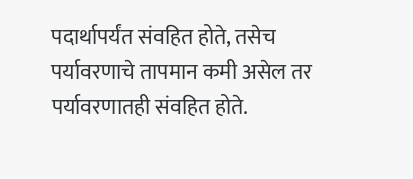पदार्थापर्यंत संवहित होते, तसेच पर्यावरणाचे तापमान कमी असेल तर पर्यावरणातही संवहित होते.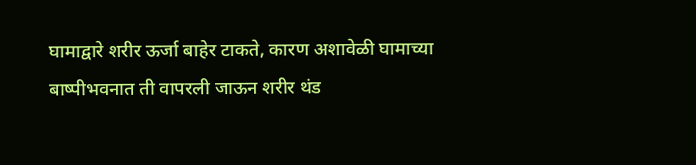घामाद्वारे शरीर ऊर्जा बाहेर टाकते, कारण अशावेळी घामाच्या बाष्पीभवनात ती वापरली जाऊन शरीर थंड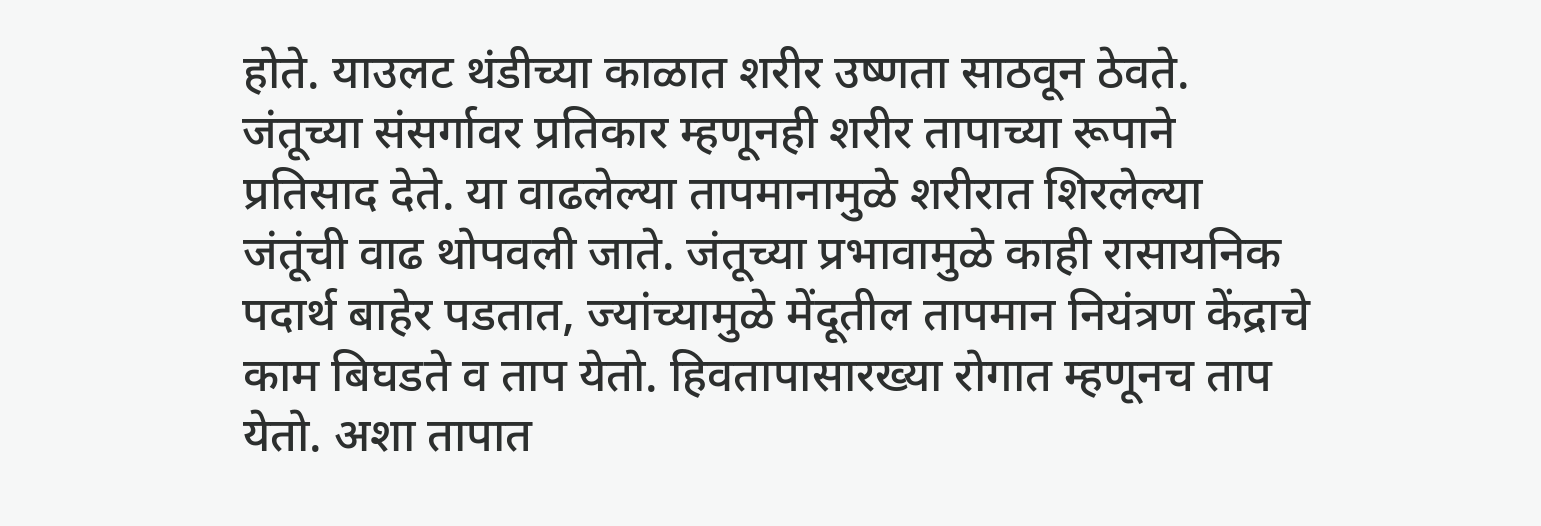होते. याउलट थंडीच्या काळात शरीर उष्णता साठवून ठेवते. जंतूच्या संसर्गावर प्रतिकार म्हणूनही शरीर तापाच्या रूपाने प्रतिसाद देते. या वाढलेल्या तापमानामुळे शरीरात शिरलेल्या जंतूंची वाढ थोपवली जाते. जंतूच्या प्रभावामुळे काही रासायनिक पदार्थ बाहेर पडतात, ज्यांच्यामुळे मेंदूतील तापमान नियंत्रण केंद्राचे काम बिघडते व ताप येतो. हिवतापासारख्या रोगात म्हणूनच ताप येतो. अशा तापात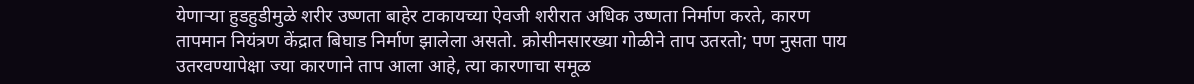येणार्‍या हुडहुडीमुळे शरीर उष्णता बाहेर टाकायच्या ऐवजी शरीरात अधिक उष्णता निर्माण करते, कारण तापमान नियंत्रण केंद्रात बिघाड निर्माण झालेला असतो. क्रोसीनसारख्या गोळीने ताप उतरतो; पण नुसता पाय उतरवण्यापेक्षा ज्या कारणाने ताप आला आहे, त्या कारणाचा समूळ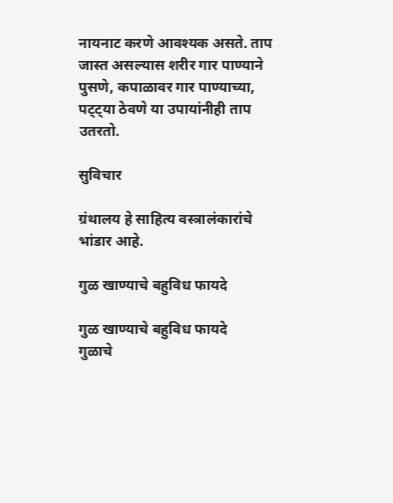नायनाट करणे आवश्यक असते. ताप जास्त असल्यास शरीर गार पाण्याने पुसणे, कपाळावर गार पाण्याच्या, पट्ट्या ठेवणे या उपायांनीही ताप उतरतो.

सुविचार

ग्रंथालय हे साहित्य वस्त्रालंकारांचे भांडार आहे.

गुळ खाण्याचे बहुविध फायदे

गुळ खाण्याचे बहुविध फायदे
गुळाचे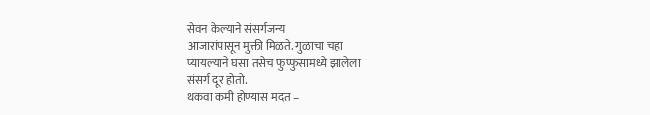सेवन केल्याने संसर्गजन्य
आजारांपासून मुक्ती मिळते. गुळाचा चहा
प्यायल्याने घसा तसेच फुप्फुसामध्ये झालेला
संसर्ग दूर होतो.
थकवा कमी होण्यास मदत –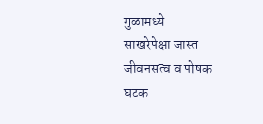गुळामध्ये
साखरेपेक्षा जास्त जीवनसत्व व पोषक घटक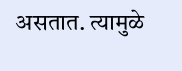असतात. त्यामुळे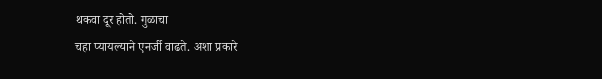थकवा दूर होतो. गुळाचा
चहा प्यायल्याने एनर्जी वाढते. अशा प्रकारे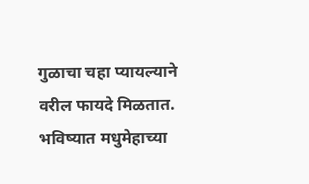गुळाचा चहा प्यायल्याने वरील फायदे मिळतात.
भविष्यात मधुमेहाच्या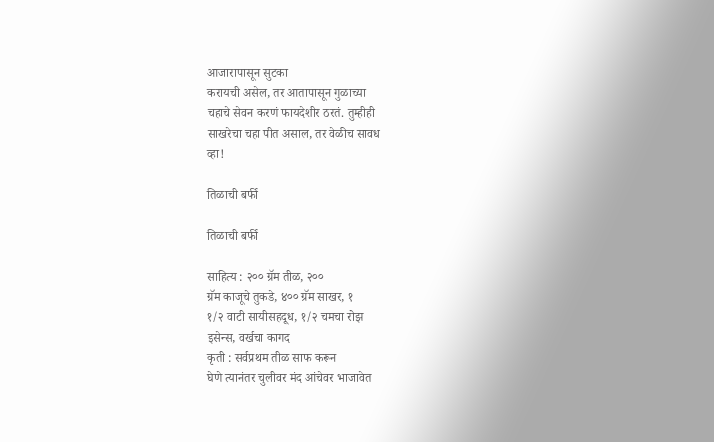आजारापासून सुटका
करायची असेल, तर आतापासून गुळाच्या
चहाचे सेवन करणं फायदेशीर ठरतं. तुम्हीही
साखरेचा चहा पीत असाल, तर वेळीच सावध
व्हा!

तिळाची बर्फी

तिळाची बर्फी

साहित्य : २०० ग्रॅम तीळ, २००
ग्रॅम काजूचे तुकडे, ४०० ग्रॅम साखर, १
१/२ वाटी सायीसहदूध, १/२ चमचा रोझ
इसेन्स, वर्खचा कागद
कृती : सर्वप्रथम तीळ साफ करून
घेणे त्यानंतर चुलीवर मंद आंचेवर भाजावेत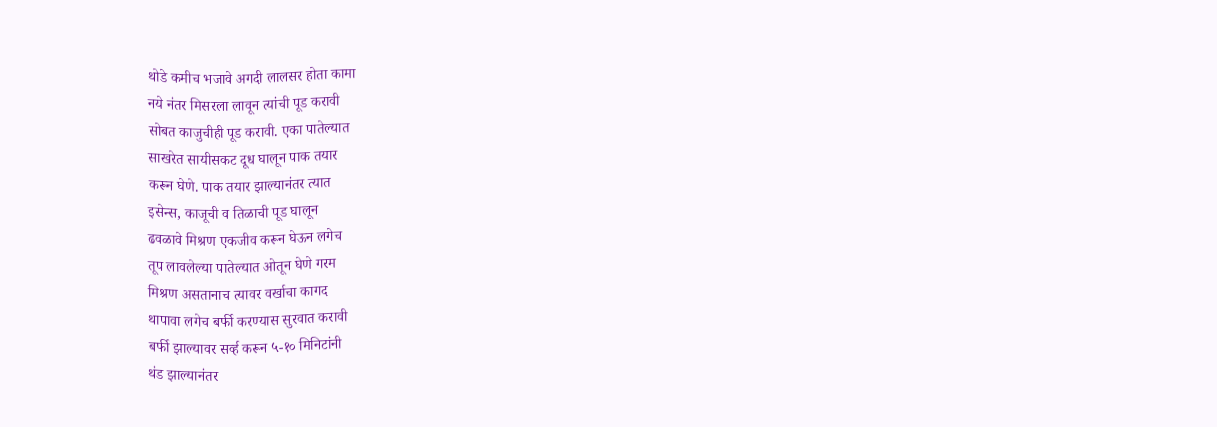थोडे कमीच भजावे अगदी लालसर होता कामा
नये नंतर मिसरला लावून त्यांची पूड करावी
सोबत काजुचीही पूड करावी. एका पातेल्यात
साखरेत सायीसकट दूध घालून पाक तयार
करून घेणे. पाक तयार झाल्यानंतर त्यात
इसेन्स, काजूची व तिळाची पूड घालून
ढवळावे मिश्रण एकजीव करून घेऊन लगेच
तूप लावलेल्या पातेल्यात ओतून घेणे गरम
मिश्रण असतानाच त्यावर वर्खाचा कागद
थापावा लगेच बर्फी करण्यास सुरवात करावी
बर्फी झाल्यावर सर्व्ह करून ५-१० मिनिटांनी
थंड झाल्यानंतर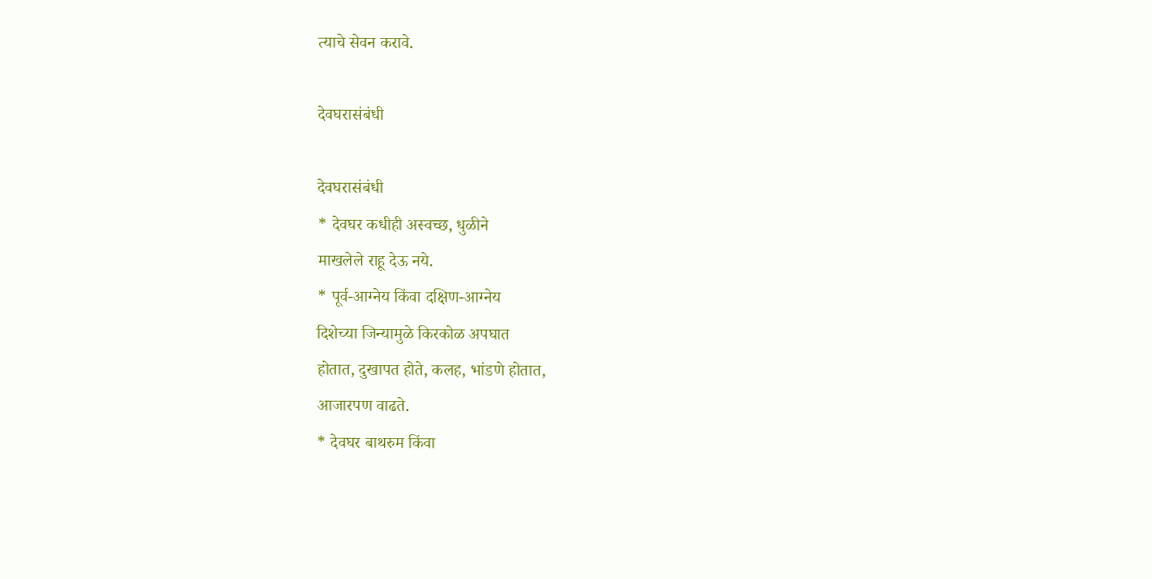त्याचे सेवन करावे.

देवघरासंबंधी

देवघरासंबंधी
* देवघर कधीही अस्वच्छ, धुळीने
माखलेले राहू देऊ नये.
* पूर्व-आग्नेय किंवा दक्षिण-आग्नेय
दिशेच्या जिन्यामुळे किरकोळ अपघात
होतात, दुखापत होते, कलह, भांडणे होतात,
आजारपण वाढते.
* देवघर बाथरुम किंवा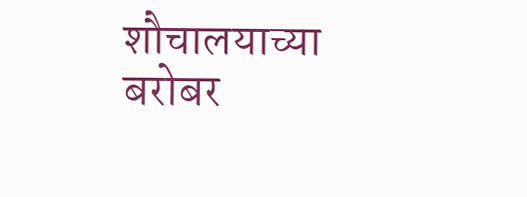शौचालयाच्या
बरोबर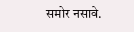समोर नसावे.